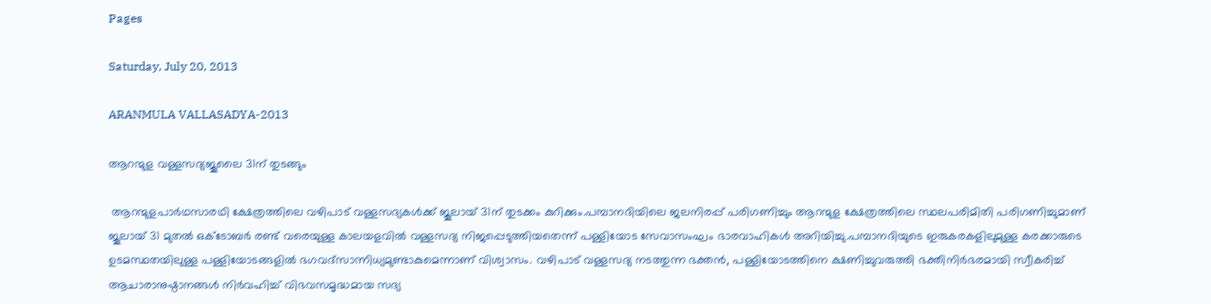Pages

Saturday, July 20, 2013

ARANMULA VALLASADYA-2013

ആറന്മുള വള്ളസദ്യജൂലൈ 31ന് തുടങ്ങും

 ആറന്മുളപാര്‍ഥസാരഥി ക്ഷേത്രത്തിലെ വഴിപാട് വള്ളസദ്യകള്‍ക്ക് ജൂലായ് 31ന് തുടക്കം കുറിക്കും.പമ്പാനദിയിലെ ജലനിരപ്പ് പരിഗണിച്ചും ആറന്മുള ക്ഷേത്രത്തിലെ സ്ഥലപരിമിതി പരിഗണിച്ചുമാണ് ജൂലായ് 31 മുതല്‍ ഒക്ടോബര്‍ രണ്ട് വരെയുള്ള കാലയളവില്‍ വള്ളസദ്യ നിജപ്പെടുത്തിയതെന്ന് പള്ളിയോട സേവാസംഘം ഭാരവാഹികള്‍ അറിയിച്ചു.പമ്പാനദിയുടെ ഇരുകരകളിലുമുള്ള കരക്കാരുടെ ഉടമസ്ഥതയിലുള്ള പള്ളിയോടങ്ങളില്‍ ഭഗവദ്‌സാന്നിധ്യമുണ്ടാകുമെന്നാണ് വിശ്വാസം. വഴിപാട് വള്ളസദ്യ നടത്തുന്ന ഭക്തന്‍, പള്ളിയോടത്തിനെ ക്ഷണിച്ചുവരുത്തി ഭക്തിനിര്‍ഭരമായി സ്വീകരിച്ച് ആചാരാനുഷ്ഠാനങ്ങള്‍ നിര്‍വഹിച്ച് വിഭവസമൃദ്ധമായ സദ്യ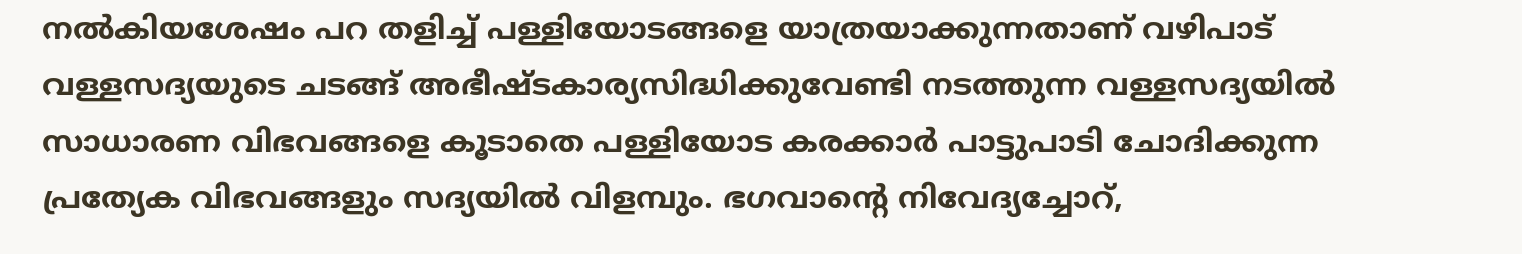നല്‍കിയശേഷം പറ തളിച്ച് പള്ളിയോടങ്ങളെ യാത്രയാക്കുന്നതാണ് വഴിപാട് വള്ളസദ്യയുടെ ചടങ്ങ് അഭീഷ്ടകാര്യസിദ്ധിക്കുവേണ്ടി നടത്തുന്ന വള്ളസദ്യയില്‍ സാധാരണ വിഭവങ്ങളെ കൂടാതെ പള്ളിയോട കരക്കാര്‍ പാട്ടുപാടി ചോദിക്കുന്ന പ്രത്യേക വിഭവങ്ങളും സദ്യയില്‍ വിളമ്പും. ഭഗവാന്റെ നിവേദ്യച്ചോറ്,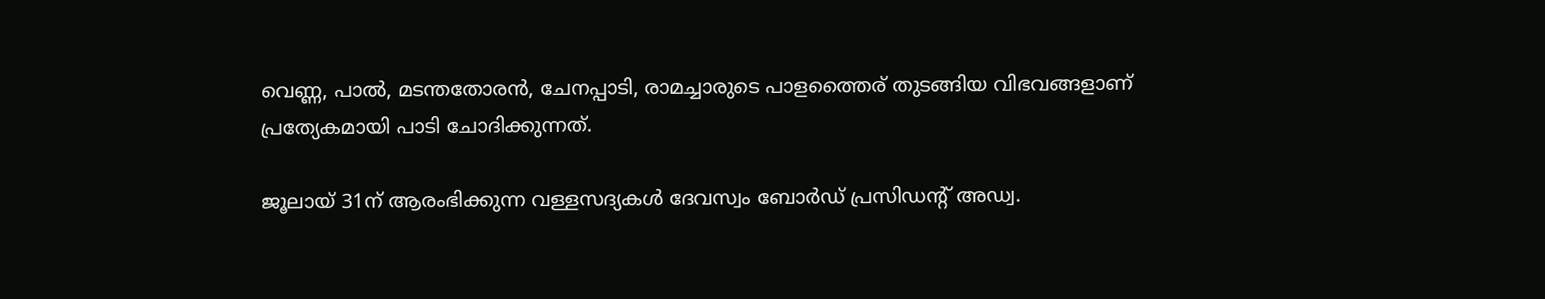വെണ്ണ, പാല്‍, മടന്തതോരന്‍, ചേനപ്പാടി, രാമച്ചാരുടെ പാളത്തൈര് തുടങ്ങിയ വിഭവങ്ങളാണ് പ്രത്യേകമായി പാടി ചോദിക്കുന്നത്.

ജൂലായ് 31ന് ആരംഭിക്കുന്ന വള്ളസദ്യകള്‍ ദേവസ്വം ബോര്‍ഡ് പ്രസിഡന്റ് അഡ്വ.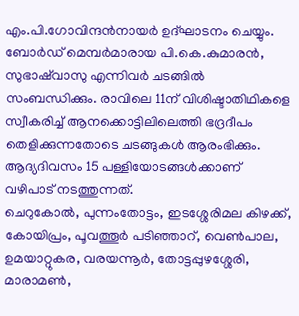എം.പി.ഗോവിന്ദന്‍നായര്‍ ഉദ്ഘാടനം ചെയ്യും. ബോര്‍ഡ് മെമ്പര്‍മാരായ പി.കെ.കുമാരന്‍, സുഭാഷ്‌വാസു എന്നിവര്‍ ചടങ്ങില്‍ സംബന്ധിക്കും. രാവിലെ 11ന് വിശിഷ്ടാതിഥികളെ സ്വീകരിച്ച് ആനക്കൊട്ടിലിലെത്തി ഭദ്രദീപം തെളിക്കുന്നതോടെ ചടങ്ങുകള്‍ ആരംഭിക്കും. ആദ്യദിവസം 15 പള്ളിയോടങ്ങള്‍ക്കാണ് വഴിപാട് നടത്തുന്നത്.
ചെറുകോല്‍, പുന്നംതോട്ടം, ഇടശ്ശേരിമല കിഴക്ക്, കോയിപ്രം, പൂവത്തൂര്‍ പടിഞ്ഞാറ്, വെണ്‍പാല, ഉമയാറ്റുകര, വരയന്നൂര്‍, തോട്ടപ്പുഴശ്ശേരി, മാരാമണ്‍,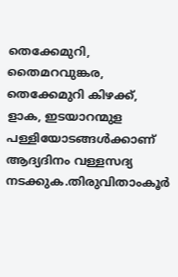തെക്കേമുറി, തൈമറവുങ്കര, തെക്കേമുറി കിഴക്ക്, ളാക, ഇടയാറന്മുള പള്ളിയോടങ്ങള്‍ക്കാണ് ആദ്യദിനം വള്ളസദ്യ നടക്കുക.തിരുവിതാംകൂര്‍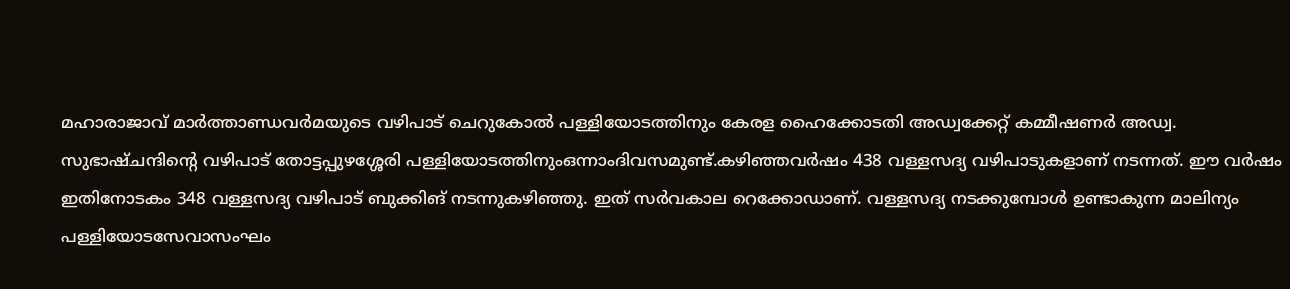മഹാരാജാവ് മാര്‍ത്താണ്ഡവര്‍മയുടെ വഴിപാട് ചെറുകോല്‍ പള്ളിയോടത്തിനും കേരള ഹൈക്കോടതി അഡ്വക്കേറ്റ് കമ്മീഷണര്‍ അഡ്വ. സുഭാഷ്ചന്ദിന്റെ വഴിപാട് തോട്ടപ്പുഴശ്ശേരി പള്ളിയോടത്തിനുംഒന്നാംദിവസമുണ്ട്.കഴിഞ്ഞവര്‍ഷം 438 വള്ളസദ്യ വഴിപാടുകളാണ് നടന്നത്. ഈ വര്‍ഷം ഇതിനോടകം 348 വള്ളസദ്യ വഴിപാട് ബുക്കിങ് നടന്നുകഴിഞ്ഞു. ഇത് സര്‍വകാല റെക്കോഡാണ്. വള്ളസദ്യ നടക്കുമ്പോള്‍ ഉണ്ടാകുന്ന മാലിന്യം പള്ളിയോടസേവാസംഘം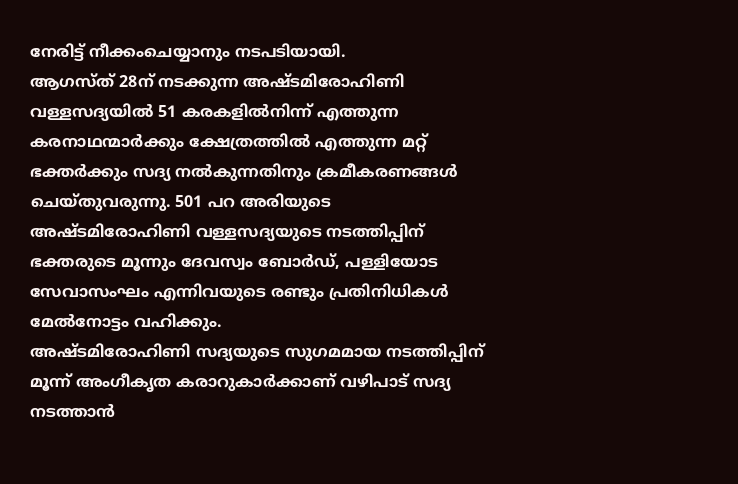നേരിട്ട് നീക്കംചെയ്യാനും നടപടിയായി.
ആഗസ്ത് 28ന് നടക്കുന്ന അഷ്ടമിരോഹിണി വള്ളസദ്യയില്‍ 51 കരകളില്‍നിന്ന് എത്തുന്ന കരനാഥന്മാര്‍ക്കും ക്ഷേത്രത്തില്‍ എത്തുന്ന മറ്റ് ഭക്തര്‍ക്കും സദ്യ നല്‍കുന്നതിനും ക്രമീകരണങ്ങള്‍ ചെയ്തുവരുന്നു. 501 പറ അരിയുടെ അഷ്ടമിരോഹിണി വള്ളസദ്യയുടെ നടത്തിപ്പിന് ഭക്തരുടെ മൂന്നും ദേവസ്വം ബോര്‍ഡ്, പള്ളിയോട സേവാസംഘം എന്നിവയുടെ രണ്ടും പ്രതിനിധികള്‍ മേല്‍നോട്ടം വഹിക്കും.
അഷ്ടമിരോഹിണി സദ്യയുടെ സുഗമമായ നടത്തിപ്പിന് മൂന്ന് അംഗീകൃത കരാറുകാര്‍ക്കാണ് വഴിപാട് സദ്യ നടത്താന്‍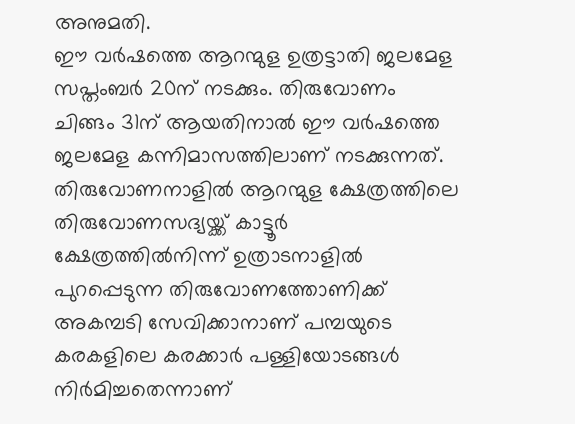അനുമതി.
ഈ വര്‍ഷത്തെ ആറന്മുള ഉത്രട്ടാതി ജലമേള സപ്തംബര്‍ 20ന് നടക്കും. തിരുവോണം ചിങ്ങം 31ന് ആയതിനാല്‍ ഈ വര്‍ഷത്തെ ജലമേള കന്നിമാസത്തിലാണ് നടക്കുന്നത്.
തിരുവോണനാളില്‍ ആറന്മുള ക്ഷേത്രത്തിലെ തിരുവോണസദ്യയ്ക്ക് കാട്ടൂര്‍ ക്ഷേത്രത്തില്‍നിന്ന് ഉത്രാടനാളില്‍ പുറപ്പെടുന്ന തിരുവോണത്തോണിക്ക് അകമ്പടി സേവിക്കാനാണ് പമ്പയുടെ കരകളിലെ കരക്കാര്‍ പള്ളിയോടങ്ങള്‍ നിര്‍മിച്ചതെന്നാണ്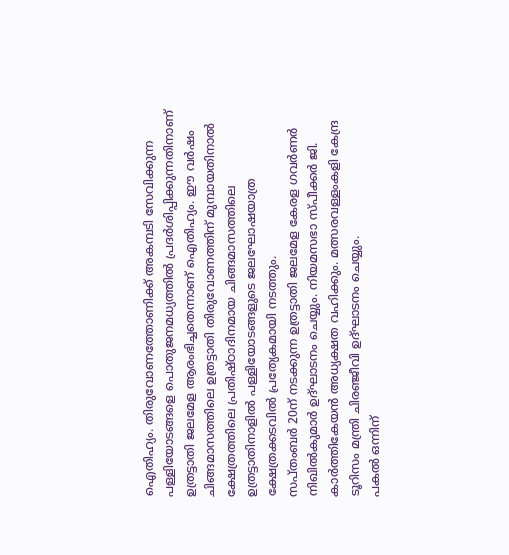ഐതിഹ്യം. തിരുവോണത്തോണിക്ക് അകമ്പടി സേവിക്കുന്ന പള്ളിയോടങ്ങളെ പൊതുജനമധ്യത്തില്‍ പ്രദര്‍ശിപ്പിക്കുന്നതിനാണ് ഉത്രട്ടാതി ജലമേള ആരംഭിച്ചതെന്നാണ് ഐതിഹ്യം. ഈ വര്‍ഷം ചിങ്ങമാസത്തിലെ ഉത്രട്ടാതി തിരുവോണത്തിന് മുമ്പായതിനാല്‍ ക്ഷേത്രത്തിലെ പ്രതിഷ്ഠാദിനമായ ചിങ്ങമാസത്തിലെ ഉത്രട്ടാതിനാളില്‍ പള്ളിയോടങ്ങളുടെ ജലഘോഷയാത്ര ക്ഷേത്രക്കടവില്‍ പ്രത്യേകമായി നടത്തും.
സപ്തംബര്‍ 20ന് നടക്കുന്ന ഉത്രട്ടാതി ജലമേള കേരള ഗവര്‍ണര്‍ നിഖില്‍കുമാര്‍ ഉദ്ഘാടനം ചെയ്യും. നിയമസഭാ സ്പീക്കര്‍ ജി. കാര്‍ത്തികേയന്‍ അധ്യക്ഷത വഹിക്കും. മത്സരവള്ളംകളി കേന്ദ്ര ടൂറിസം മന്ത്രി ചിരഞ്ജീവി ഉദ്ഘാടനം ചെയ്യും.
പകല്‍ ഒന്നിന്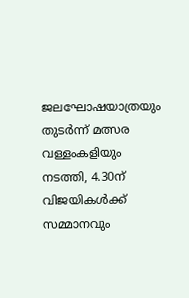ജലഘോഷയാത്രയും തുടര്‍ന്ന് മത്സര വള്ളംകളിയും നടത്തി, 4.30ന് വിജയികള്‍ക്ക് സമ്മാനവും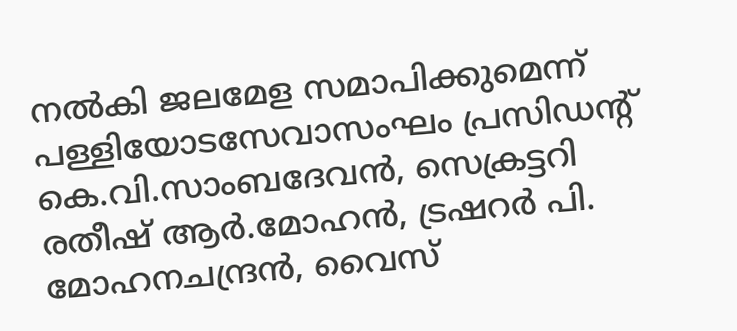നല്‍കി ജലമേള സമാപിക്കുമെന്ന് പള്ളിയോടസേവാസംഘം പ്രസിഡന്റ് കെ.വി.സാംബദേവന്‍, സെക്രട്ടറി രതീഷ് ആര്‍.മോഹന്‍, ട്രഷറര്‍ പി. മോഹനചന്ദ്രന്‍, വൈസ്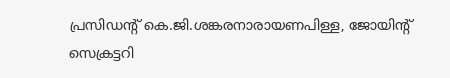പ്രസിഡന്റ് കെ.ജി.ശങ്കരനാരായണപിള്ള, ജോയിന്റ് സെക്രട്ടറി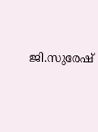ജി.സുരേഷ്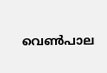വെണ്‍പാല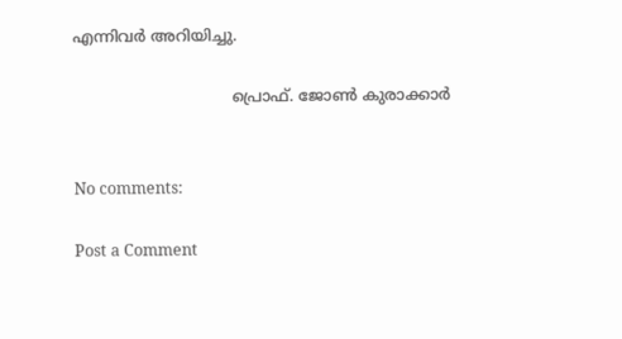എന്നിവര്‍ അറിയിച്ചു.

                                പ്രൊഫ്‌. ജോണ്‍ കുരാക്കാർ


No comments:

Post a Comment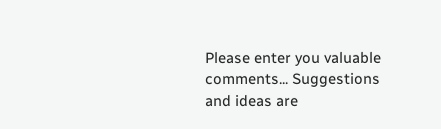Please enter you valuable comments... Suggestions and ideas are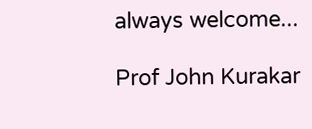always welcome...

Prof John Kurakar